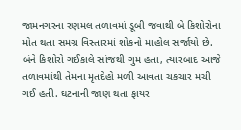જામનગરના રણમલ તળાવમાં ડૂબી જવાથી બે કિશોરોના મોત થતા સમગ્ર વિસ્તારમાં શોકનો માહોલ સર્જાયો છે. બંને કિશોરો ગઈકાલે સાંજથી ગુમ હતા, ત્યારબાદ આજે તળાવમાંથી તેમના મૃતદેહો મળી આવતા ચકચાર મચી ગઈ હતી. ઘટનાની જાણ થતા ફાયર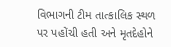વિભાગની ટીમ તાત્કાલિક સ્થળ પર પહોંચી હતી અને મૃતદેહોને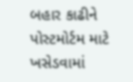બહાર કાઢીને પોસ્ટમોર્ટમ માટે ખસેડવામાં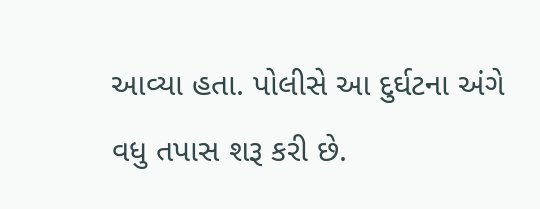આવ્યા હતા. પોલીસે આ દુર્ઘટના અંગે વધુ તપાસ શરૂ કરી છે.